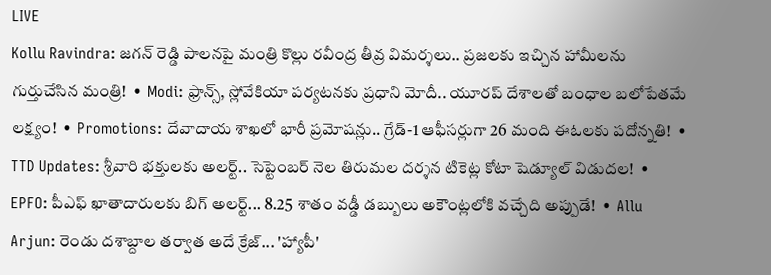LIVE
Kollu Ravindra: జగన్ రెడ్డి పాలనపై మంత్రి కొల్లు రవీంద్ర తీవ్ర విమర్శలు.. ప్రజలకు ఇచ్చిన హామీలను గుర్తుచేసిన మంత్రి!  •  Modi: ఫ్రాన్స్, స్లోవేకియా పర్యటనకు ప్రధాని మోదీ.. యూరప్ దేశాలతో బంధాల బలోపేతమే లక్ష్యం!  •  Promotions: దేవాదాయ శాఖలో భారీ ప్రమోషన్లు.. గ్రేడ్-1 ఆఫీసర్లుగా 26 మంది ఈఓలకు పదోన్నతి!  •  TTD Updates: శ్రీవారి భక్తులకు అలర్ట్.. సెప్టెంబర్ నెల తిరుమల దర్శన టికెట్ల కోటా షెడ్యూల్ విడుదల!  •  EPFO: పీఎఫ్ ఖాతాదారులకు బిగ్ అలర్ట్... 8.25 శాతం వడ్డీ డబ్బులు అకౌంట్లలోకి వచ్చేది అప్పుడే!  •  Allu Arjun: రెండు దశాబ్దాల తర్వాత అదే క్రేజ్... 'హ్యాపీ'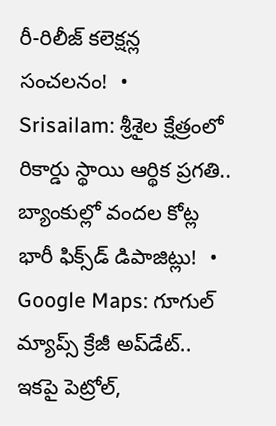రీ-రిలీజ్ కలెక్షన్ల సంచలనం!  •  Srisailam: శ్రీశైల క్షేత్రంలో రికార్డు స్థాయి ఆర్థిక ప్రగతి.. బ్యాంకుల్లో వందల కోట్ల భారీ ఫిక్స్‌డ్ డిపాజిట్లు!  •  Google Maps: గూగుల్ మ్యాప్స్ క్రేజీ అప్‌డేట్.. ఇకపై పెట్రోల్,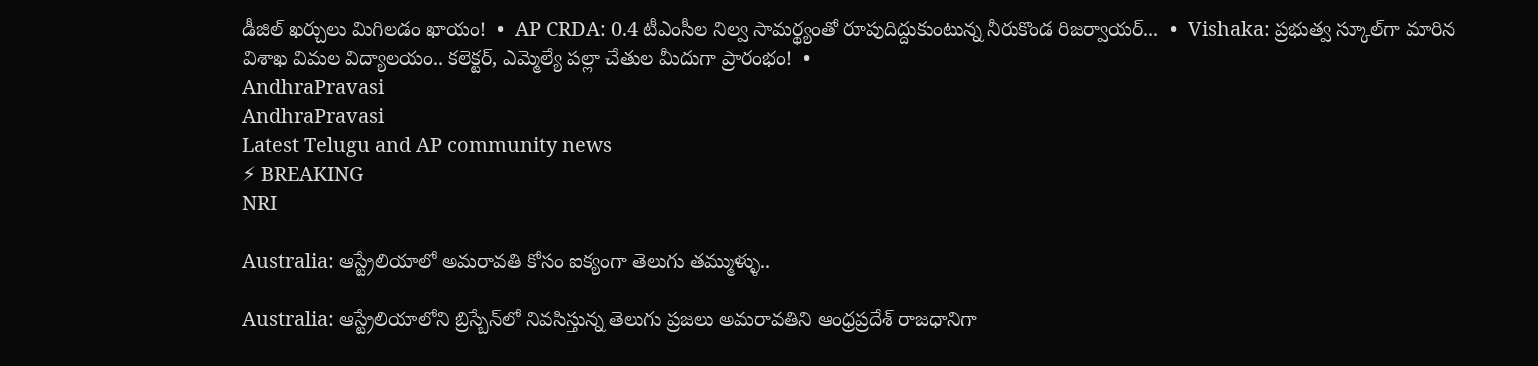డీజిల్ ఖర్చులు మిగిలడం ఖాయం!  •  AP CRDA: 0.4 టీఎంసీల నిల్వ సామర్థ్యంతో రూపుదిద్దుకుంటున్న నీరుకొండ రిజర్వాయర్...  •  Vishaka: ప్రభుత్వ స్కూల్‌గా మారిన విశాఖ విమల విద్యాలయం.. కలెక్టర్, ఎమ్మెల్యే పల్లా చేతుల మీదుగా ప్రారంభం!  •
AndhraPravasi
AndhraPravasi
Latest Telugu and AP community news
⚡ BREAKING
NRI

Australia: ఆస్ట్రేలియాలో అమరావతి కోసం ఐక్యంగా తెలుగు తమ్ముళ్ళు..

Australia: ఆస్ట్రేలియాలోని బ్రిస్బేన్‌లో నివసిస్తున్న తెలుగు ప్రజలు అమరావతిని ఆంధ్రప్రదేశ్ రాజధానిగా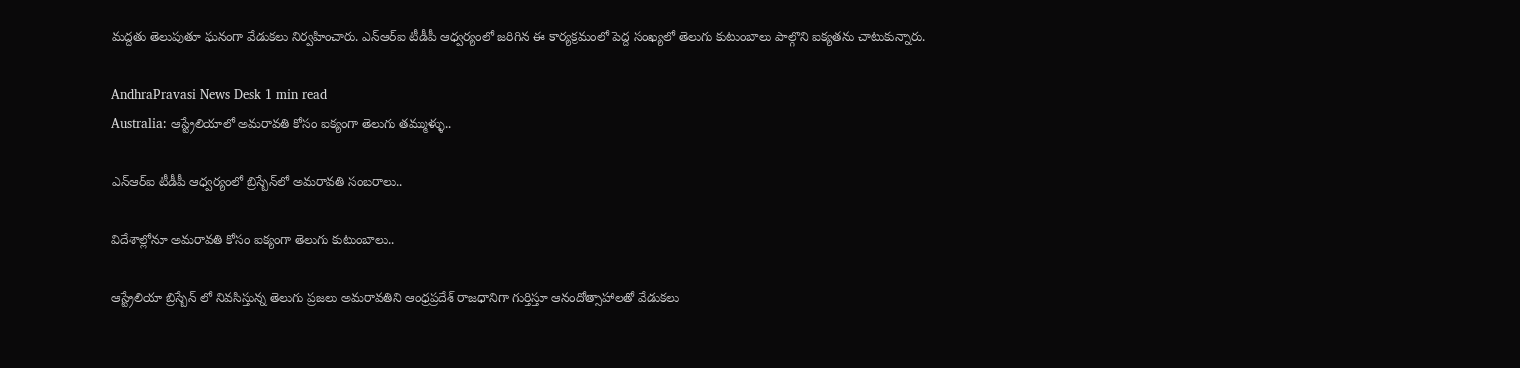మద్దతు తెలుపుతూ ఘనంగా వేడుకలు నిర్వహించారు. ఎన్ఆర్ఐ టీడీపీ ఆధ్వర్యంలో జరిగిన ఈ కార్యక్రమంలో పెద్ద సంఖ్యలో తెలుగు కుటుంబాలు పాల్గొని ఐక్యతను చాటుకున్నారు.

AndhraPravasi News Desk 1 min read
Australia: ఆస్ట్రేలియాలో అమరావతి కోసం ఐక్యంగా తెలుగు తమ్ముళ్ళు..

ఎన్ఆర్ఐ టీడీపీ ఆధ్వర్యంలో బ్రిస్బేన్‌లో అమరావతి సంబరాలు..

విదేశాల్లోనూ అమరావతి కోసం ఐక్యంగా తెలుగు కుటుంబాలు..

ఆస్ట్రేలియా బ్రిస్బేన్ లో నివసిస్తున్న తెలుగు ప్రజలు అమరావతిని ఆంధ్రప్రదేశ్ రాజధానిగా గుర్తిస్తూ ఆనందోత్సాహాలతో వేడుకలు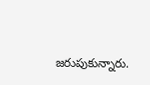జరుపుకున్నారు.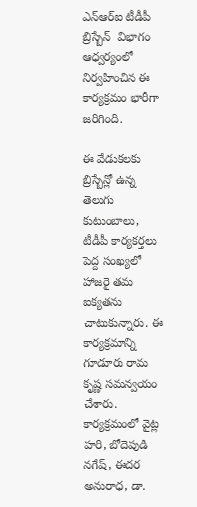ఎన్‌ఆర్‌ఐ టీడీపీ బ్రిస్బేన్  విభాగం ఆధ్వర్యంలో నిర్వహించిన ఈ కార్యక్రమం భారీగా జరిగింది.

ఈ వేడుకలకు బ్రిస్బేన్లో ఉన్న తెలుగు కుటుంబాలు, టీడీపీ కార్యకర్తలు పెద్ద సంఖ్యలో హాజరై తమ ఐక్యతను చాటుకున్నారు. ఈ కార్యక్రమాన్ని గూడూరు రామ కృష్ణ సమన్వయం చేశారు.  కార్యక్రమంలో వైట్ల హరి, బోదెపుడి నగేష్, ఈదర అనురాధ, డా.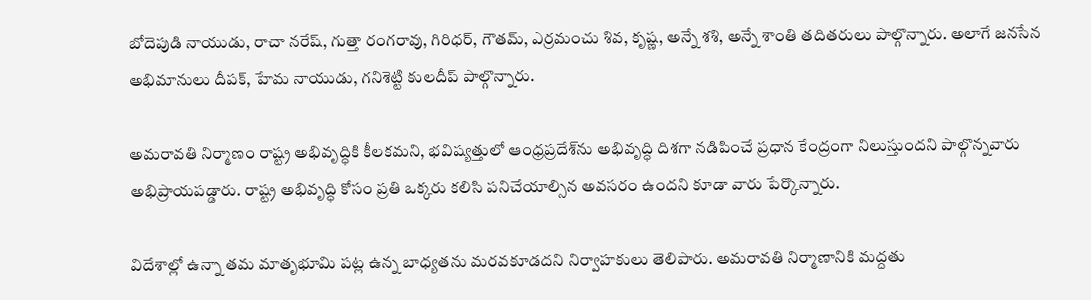బోదెపుడి నాయుడు, రాచా నరేష్, గుత్తా రంగరావు, గిరిధర్, గౌతమ్, ఎర్రమంచు శివ, కృష్ణ, అన్నే శశి, అన్నే శాంతి తదితరులు పాల్గొన్నారు. అలాగే జనసేన అభిమానులు దీపక్, హేమ నాయుడు, గనిశెట్టి కులదీప్ పాల్గొన్నారు.

అమరావతి నిర్మాణం రాష్ట్ర అభివృద్ధికి కీలకమని, భవిష్యత్తులో ఆంధ్రప్రదేశ్‌ను అభివృద్ధి దిశగా నడిపించే ప్రధాన కేంద్రంగా నిలుస్తుందని పాల్గొన్నవారు అభిప్రాయపడ్డారు. రాష్ట్ర అభివృద్ధి కోసం ప్రతి ఒక్కరు కలిసి పనిచేయాల్సిన అవసరం ఉందని కూడా వారు పేర్కొన్నారు.

విదేశాల్లో ఉన్నా తమ మాతృభూమి పట్ల ఉన్న బాధ్యతను మరవకూడదని నిర్వాహకులు తెలిపారు. అమరావతి నిర్మాణానికి మద్దతు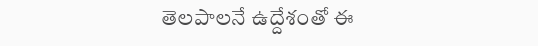తెలపాలనే ఉద్దేశంతో ఈ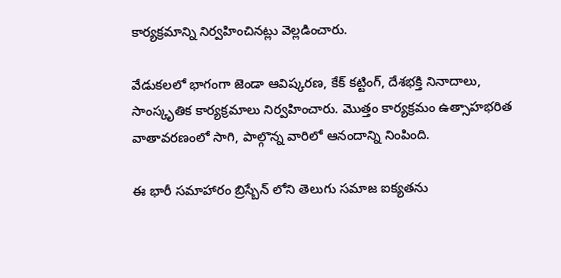కార్యక్రమాన్ని నిర్వహించినట్లు వెల్లడించారు.

వేడుకలలో భాగంగా జెండా ఆవిష్కరణ, కేక్ కట్టింగ్, దేశభక్తి నినాదాలు, సాంస్కృతిక కార్యక్రమాలు నిర్వహించారు. మొత్తం కార్యక్రమం ఉత్సాహభరిత వాతావరణంలో సాగి, పాల్గొన్న వారిలో ఆనందాన్ని నింపింది.

ఈ భారీ సమాహారం బ్రిస్బేన్ లోని తెలుగు సమాజ ఐక్యతను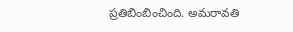ప్రతిబింబించింది. అమరావతి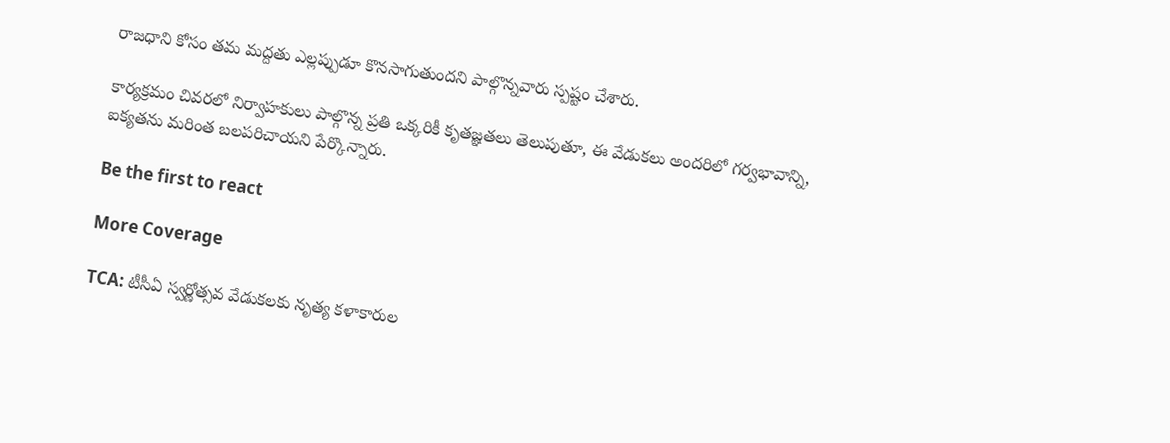రాజధాని కోసం తమ మద్దతు ఎల్లప్పుడూ కొనసాగుతుందని పాల్గొన్నవారు స్పష్టం చేశారు.

కార్యక్రమం చివరలో నిర్వాహకులు పాల్గొన్న ప్రతి ఒక్కరికీ కృతజ్ఞతలు తెలుపుతూ, ఈ వేడుకలు అందరిలో గర్వభావాన్ని, ఐక్యతను మరింత బలపరిచాయని పేర్కొన్నారు.

Be the first to react

More Coverage

TCA: టీ‌సీఏ స్వర్ణోత్సవ వేడుకలకు నృత్య కళాకారుల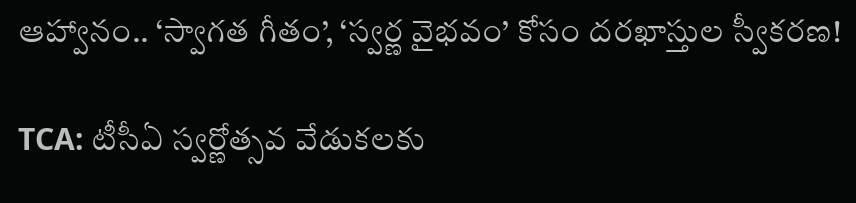ఆహ్వానం.. ‘స్వాగత గీతం’, ‘స్వర్ణ వైభవం’ కోసం దరఖాస్తుల స్వీకరణ!

TCA: టీ‌సీఏ స్వర్ణోత్సవ వేడుకలకు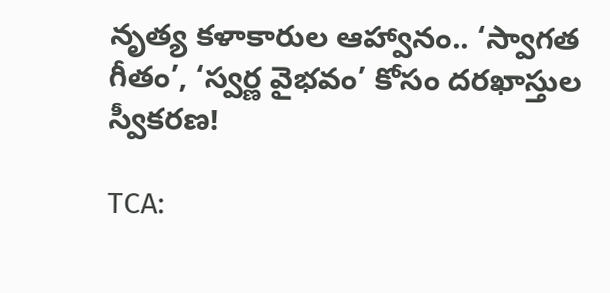నృత్య కళాకారుల ఆహ్వానం.. ‘స్వాగత గీతం’, ‘స్వర్ణ వైభవం’ కోసం దరఖాస్తుల స్వీకరణ!

TCA: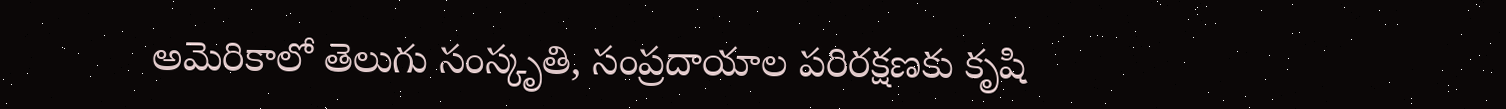అమెరికాలో తెలుగు సంస్కృతి, సంప్రదాయాల పరిరక్షణకు కృషి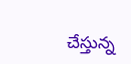చేస్తున్న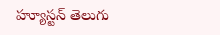హ్యూస్టన్ తెలుగు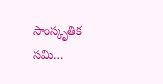సాంస్కృతిక సమి…